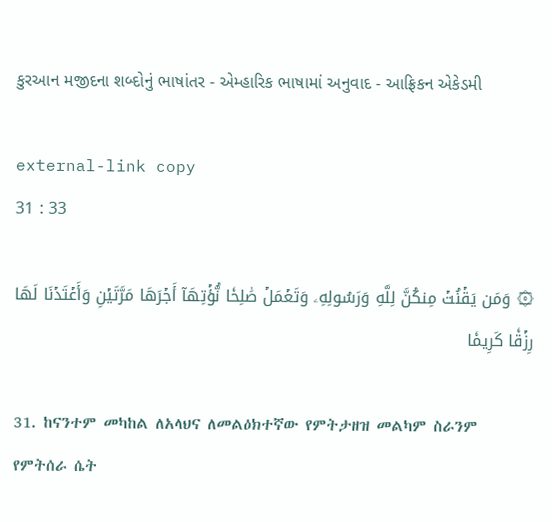કુરઆન મજીદના શબ્દોનું ભાષાંતર - એમ્હારિક ભાષામાં અનુવાદ - આફ્રિકન એકેડમી

external-link copy
31 : 33

۞ وَمَن يَقۡنُتۡ مِنكُنَّ لِلَّهِ وَرَسُولِهِۦ وَتَعۡمَلۡ صَٰلِحٗا نُّؤۡتِهَآ أَجۡرَهَا مَرَّتَيۡنِ وَأَعۡتَدۡنَا لَهَا رِزۡقٗا كَرِيمٗا

31. ከናንተም መካከል ለአላህና ለመልዕክተኛው የምትታዘዝ መልካም ስራንም የምትሰራ ሴት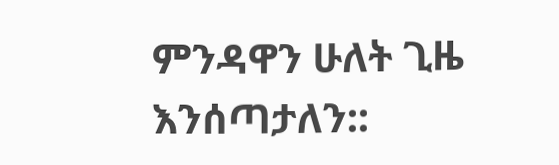ምንዳዋን ሁለት ጊዜ እንሰጣታለን::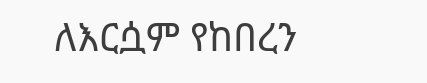ለእርሷም የከበረን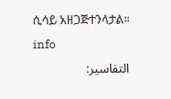ሲሳይ አዘጋጅተንላታል። info
التفاسير: